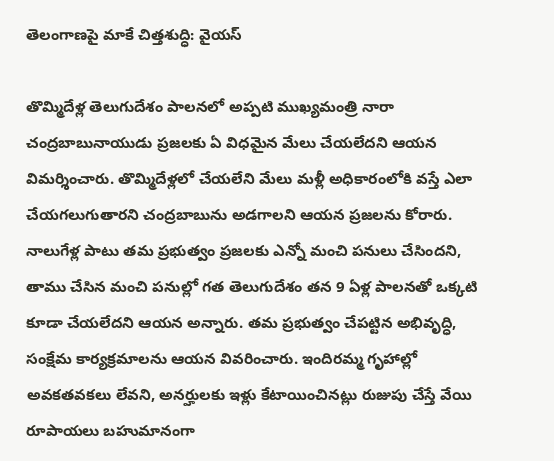తెలంగాణపై మాకే చిత్తశుద్ధి: వైయస్

తొమ్మిదేళ్ల తెలుగుదేశం పాలనలో అప్పటి ముఖ్యమంత్రి నారా చంద్రబాబునాయుడు ప్రజలకు ఏ విధమైన మేలు చేయలేదని ఆయన విమర్శించారు. తొమ్మిదేళ్లలో చేయలేని మేలు మళ్లీ అధికారంలోకి వస్తే ఎలా చేయగలుగుతారని చంద్రబాబును అడగాలని ఆయన ప్రజలను కోరారు. నాలుగేళ్ల పాటు తమ ప్రభుత్వం ప్రజలకు ఎన్నో మంచి పనులు చేసిందని, తాము చేసిన మంచి పనుల్లో గత తెలుగుదేశం తన 9 ఏళ్ల పాలనతో ఒక్కటి కూడా చేయలేదని ఆయన అన్నారు. తమ ప్రభుత్వం చేపట్టిన అభివృద్ధి, సంక్షేమ కార్యక్రమాలను ఆయన వివరించారు. ఇందిరమ్మ గృహాల్లో అవకతవకలు లేవని, అనర్హులకు ఇళ్లు కేటాయించినట్లు రుజుపు చేస్తే వేయి రూపాయలు బహుమానంగా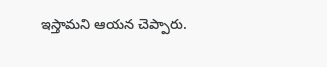ఇస్తామని ఆయన చెప్పారు.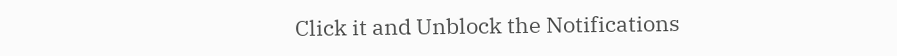Click it and Unblock the Notifications